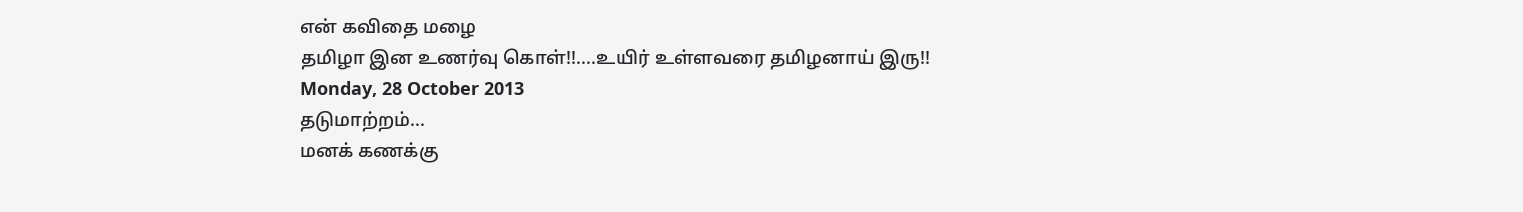என் கவிதை மழை
தமிழா இன உணர்வு கொள்!!....உயிர் உள்ளவரை தமிழனாய் இரு!!
Monday, 28 October 2013
தடுமாற்றம்...
மனக் கணக்கு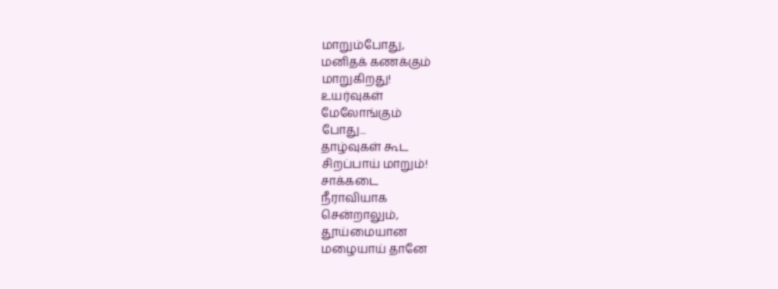மாறும்போது,
மனிதக் கணக்கும்
மாறுகிறது!
உயர்வுகள்
மேலோங்கும்
போது...
தாழ்வுகள் கூட
சிறப்பாய் மாறும்!
சாக்கடை
நீராவியாக
சென்றாலும்,
தூய்மையான
மழையாய் தானே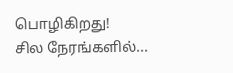பொழிகிறது!
சில நேரங்களில்...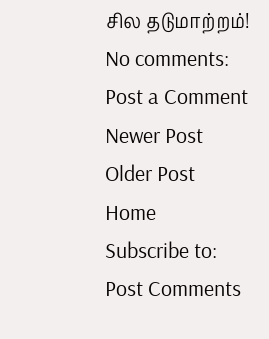சில தடுமாற்றம்!
No comments:
Post a Comment
Newer Post
Older Post
Home
Subscribe to:
Post Comments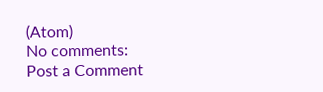(Atom)
No comments:
Post a Comment